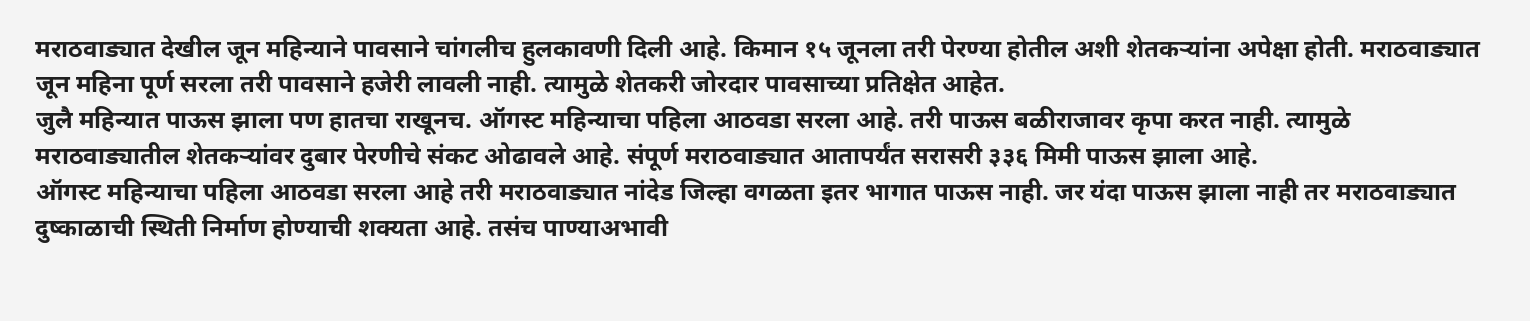मराठवाड्यात देखील जून महिन्याने पावसाने चांगलीच हुलकावणी दिली आहे. किमान १५ जूनला तरी पेरण्या होतील अशी शेतकऱ्यांना अपेक्षा होती. मराठवाड्यात जून महिना पूर्ण सरला तरी पावसाने हजेरी लावली नाही. त्यामुळे शेतकरी जोरदार पावसाच्या प्रतिक्षेत आहेत.
जुलै महिन्यात पाऊस झाला पण हातचा राखूनच. ऑगस्ट महिन्याचा पहिला आठवडा सरला आहे. तरी पाऊस बळीराजावर कृपा करत नाही. त्यामुळे मराठवाड्यातील शेतकऱ्यांवर दुबार पेरणीचे संकट ओढावले आहे. संपूर्ण मराठवाड्यात आतापर्यंत सरासरी ३३६ मिमी पाऊस झाला आहे.
ऑगस्ट महिन्याचा पहिला आठवडा सरला आहे तरी मराठवाड्यात नांदेड जिल्हा वगळता इतर भागात पाऊस नाही. जर यंदा पाऊस झाला नाही तर मराठवाड्यात दुष्काळाची स्थिती निर्माण होण्याची शक्यता आहे. तसंच पाण्याअभावी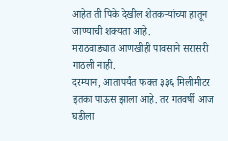आहेत ती पिके देखील शेतकऱ्यांच्या हातून जाण्याची शक्यता आहे.
मराठवाड्यात आणखीही पावसाने सरासरी गाठली नाही.
दरम्यान, आतापर्यंत फक्त ३३६ मिलीमीटर इतका पाऊस झाला आहे. तर गतवर्षी आज घडीला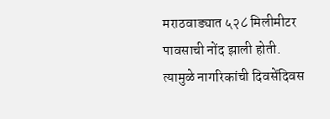मराठवाड्यात ५२८ मिलीमीटर पावसाची नोंद झाली होती. त्यामुळे नागरिकांची दिवसेंदिवस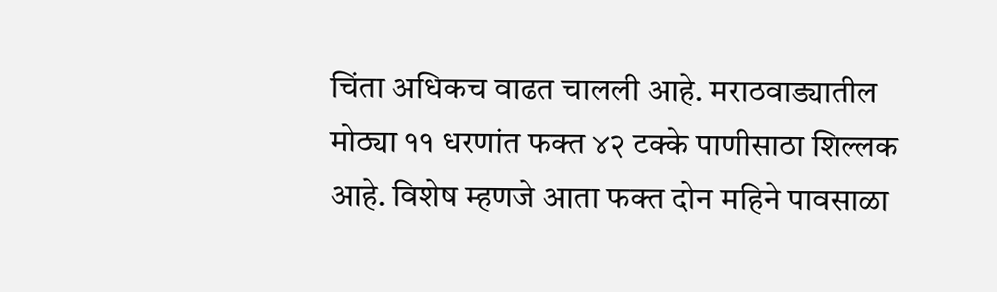चिंता अधिकच वाढत चालली आहे. मराठवाड्यातील मोठ्या ११ धरणांत फक्त ४२ टक्के पाणीसाठा शिल्लक आहे. विशेष म्हणजे आता फक्त दोन महिने पावसाळा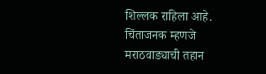शिल्लक राहिला आहे. चिंताजनक म्हणजे मराठवाड्याची तहान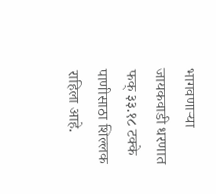भागवणाऱ्या जायकवाडी धरणात फक् ३३.१८ टक्के पाणीसाठा शिल्लक राहिला आहे.